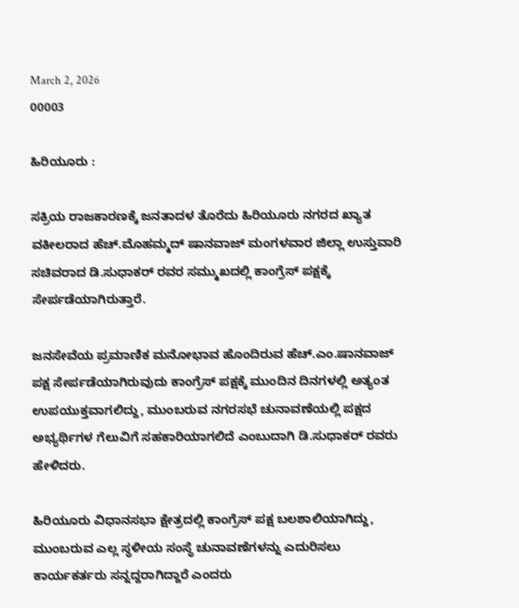March 2, 2026
00003

ಹಿರಿಯೂರು :

ಸಕ್ರಿಯ ರಾಜಕಾರಣಕ್ಕೆ ಜನತಾದಳ ತೊರೆದು ಹಿರಿಯೂರು ನಗರದ ಖ್ಯಾತ ವಕೀಲರಾದ ಹೆಚ್.ಮೊಹಮ್ಮದ್ ಷಾನವಾಜ್ ಮಂಗಳವಾರ ಜಿಲ್ಲಾ ಉಸ್ತುವಾರಿ ಸಚಿವರಾದ ಡಿ.ಸುಧಾಕರ್ ರವರ ಸಮ್ಮುಖದಲ್ಲಿ ಕಾಂಗ್ರೆಸ್ ಪಕ್ಷಕ್ಕೆ ಸೇರ್ಪಡೆಯಾಗಿರುತ್ತಾರೆ.

ಜನಸೇವೆಯ ಪ್ರಮಾಣಿಕ ಮನೋಭಾವ ಹೊಂದಿರುವ ಹೆಚ್.ಎಂ.ಷಾನವಾಜ್ ಪಕ್ಷ ಸೇರ್ಪಡೆಯಾಗಿರುವುದು ಕಾಂಗ್ರೆಸ್ ಪಕ್ಷಕ್ಕೆ ಮುಂದಿನ ದಿನಗಳಲ್ಲಿ ಅತ್ಯಂತ ಉಪಯುಕ್ತವಾಗಲಿದ್ದು, ಮುಂಬರುವ ನಗರಸಭೆ ಚುನಾವಣೆಯಲ್ಲಿ ಪಕ್ಷದ ಅಭ್ಯರ್ಥಿಗಳ ಗೆಲುವಿಗೆ ಸಹಕಾರಿಯಾಗಲಿದೆ ಎಂಬುದಾಗಿ ಡಿ.ಸುಧಾಕರ್ ರವರು ಹೇಳಿದರು.

ಹಿರಿಯೂರು ವಿಧಾನಸಭಾ ಕ್ಷೇತ್ರದಲ್ಲಿ ಕಾಂಗ್ರೆಸ್ ಪಕ್ಷ ಬಲಶಾಲಿಯಾಗಿದ್ದು, ಮುಂಬರುವ ಎಲ್ಲ ಸ್ಥಳೀಯ ಸಂಸ್ಥೆ ಚುನಾವಣೆಗಳನ್ನು ಎದುರಿಸಲು ಕಾರ್ಯಕರ್ತರು ಸನ್ನದ್ದರಾಗಿದ್ದಾರೆ ಎಂದರು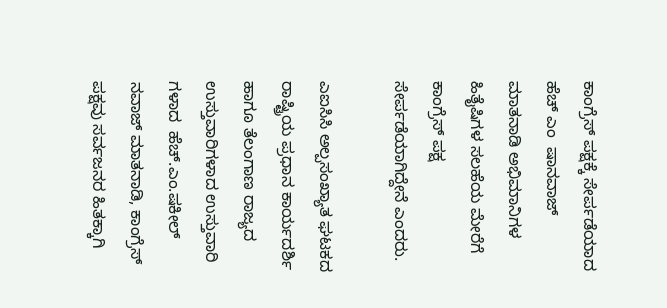ಕಾಂಗ್ರೆಸ್ ಪಕ್ಷಕ್ಕೆ ಸೇರ್ಪಡೆಯಾದ ಹೆಚ್ ಎಂ  ಷಾನವಾಜ್ ಮಾತನಾಡಿ ಅಭಿಮಾನಿಗಳ ಹಿತೈಷಿಗಳ ಸಲಹೆಯ ಮೇರೆಗೆ ಕಾಂಗ್ರೆಸ್ ಪಕ್ಷ ಸೇರ್ಪಡೆಯಾಗಿದ್ದೇನೆ ಎಂದರು.

ಎಐಸಿಸಿ ಅಲ್ಪಸಂಖ್ಯಾತ ಘಟಕದ ರಾಷ್ಟ್ರಿಯ ಪ್ರಧಾನ ಕಾರ್ಯದರ್ಶಿ ಹಾಗೂ ತೆಲಂಗಾಣ ರಾಜ್ಯದ ಉಸ್ತುವಾರಿಗಳಾದ ಉಸ್ತುವಾರಿ ಗಳಾದ  ಹೆಚ್.ಎಂ.ಷಕೀಲ್ ನವಾಜ್ ಮಾತನಾಡಿ, ಕಾಂಗ್ರೆಸ್ ಪಕ್ಷವು ಸರ್ವಜನರ ಹಿತಕ್ಕಾಗಿ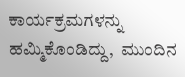ಕಾರ್ಯಕ್ರಮಗಳನ್ನು ಹಮ್ಮಿಕೊಂಡಿದ್ದು,  ಮುಂದಿನ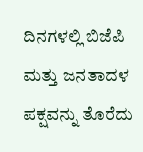ದಿನಗಳಲ್ಲಿ ಬಿಜೆಪಿ ಮತ್ತು ಜನತಾದಳ ಪಕ್ಷವನ್ನು ತೊರೆದು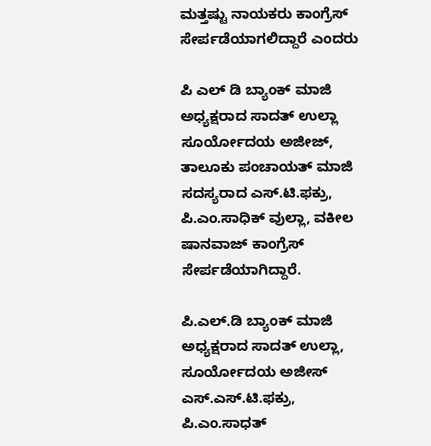ಮತ್ತಷ್ಟು ನಾಯಕರು ಕಾಂಗ್ರೆಸ್ ಸೇರ್ಪಡೆಯಾಗಲಿದ್ದಾರೆ ಎಂದರು

ಪಿ ಎಲ್ ಡಿ ಬ್ಯಾಂಕ್ ಮಾಜಿ ಅಧ್ಯಕ್ಷರಾದ ಸಾದತ್ ಉಲ್ಲಾ ಸೂರ್ಯೋದಯ ಅಜೀಜ್, ತಾಲೂಕು ಪಂಚಾಯತ್ ಮಾಜಿ ಸದಸ್ಯರಾದ ಎಸ್.ಟಿ.ಫಕ್ರು, ಪಿ.ಎಂ.ಸಾಧಿಕ್ ವುಲ್ಲಾ, ವಕೀಲ ಷಾನವಾಜ್ ಕಾಂಗ್ರೆಸ್ ಸೇರ್ಪಡೆಯಾಗಿದ್ದಾರೆ.

ಪಿ.ಎಲ್.ಡಿ ಬ್ಯಾಂಕ್ ಮಾಜಿ ಅಧ್ಯಕ್ಷರಾದ ಸಾದತ್ ಉಲ್ಲಾ, ಸೂರ್ಯೋದಯ ಅಜೀಸ್ ಎಸ್.ಎಸ್.ಟಿ.ಫಕ್ರು, ಪಿ.ಎಂ.ಸಾಧತ್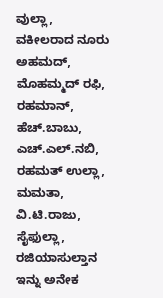ವುಲ್ಲಾ, ವಕೀಲರಾದ ನೂರು ಅಹಮದ್, ಮೊಹಮ್ಮದ್ ರಫಿ, ರಹಮಾನ್,  ಹೆಚ್.ಬಾಬು, ಎಚ್.ಎಲ್.ನಬಿ, ರಹಮತ್ ಉಲ್ಲಾ, ಮಮತಾ, ವಿ.ಟಿ.ರಾಜು, ಸೈಫುಲ್ಲಾ, ರಜಿಯಾಸುಲ್ತಾನ ಇನ್ನು ಅನೇಕ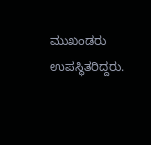ಮುಖಂಡರು ಉಪಸ್ಥಿತರಿದ್ದರು.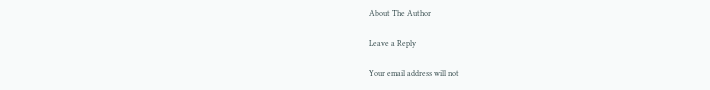About The Author

Leave a Reply

Your email address will not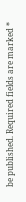be published. Required fields are marked *